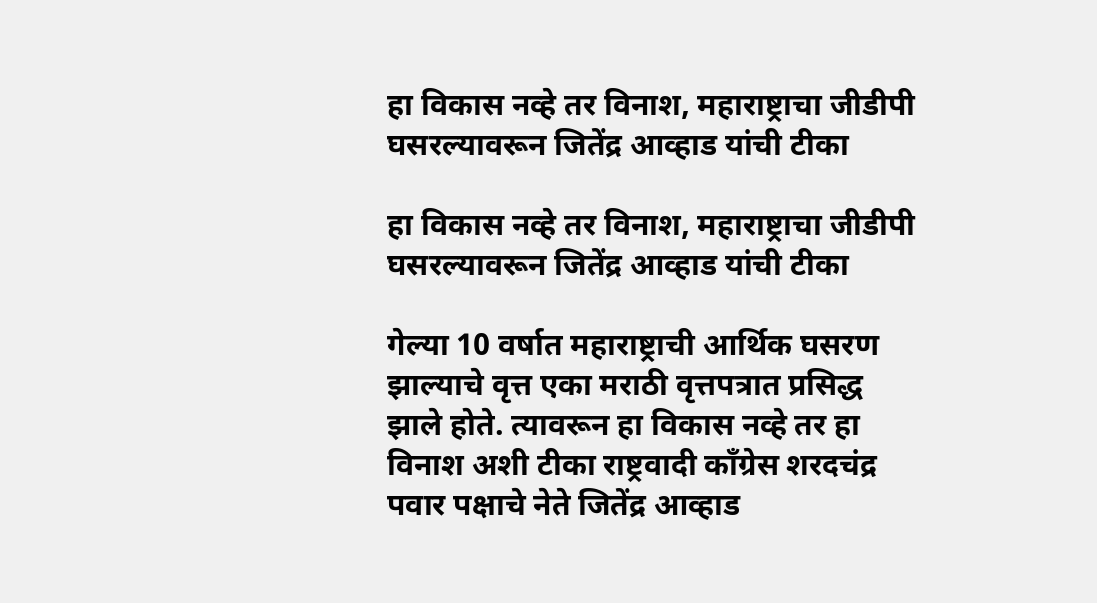हा विकास नव्हे तर विनाश, महाराष्ट्राचा जीडीपी घसरल्यावरून जितेंद्र आव्हाड यांची टीका

हा विकास नव्हे तर विनाश, महाराष्ट्राचा जीडीपी घसरल्यावरून जितेंद्र आव्हाड यांची टीका

गेल्या 10 वर्षात महाराष्ट्राची आर्थिक घसरण झाल्याचे वृत्त एका मराठी वृत्तपत्रात प्रसिद्ध झाले होते. त्यावरून हा विकास नव्हे तर हा विनाश अशी टीका राष्ट्रवादी काँग्रेस शरदचंद्र पवार पक्षाचे नेते जितेंद्र आव्हाड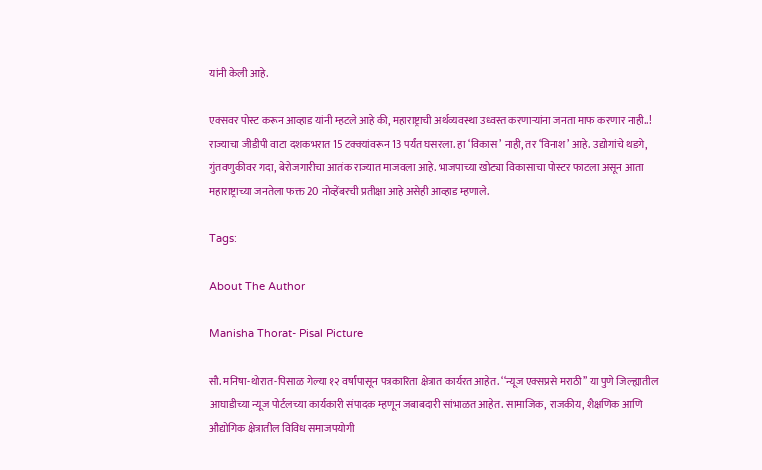यांनी केली आहे.

एक्सवर पोस्ट करून आव्हाड यांनी म्हटले आहे की, महाराष्ट्राची अर्थव्यवस्था उध्वस्त करणाऱ्यांना जनता माफ करणार नाही..!
राज्याचा जीडीपी वाटा दशकभरात 15 टक्क्यांवरून 13 पर्यंत घसरला. हा ‘विकास’ नाही, तर ‘विनाश’ आहे. उद्योगांचे थडगे, गुंतवणुकीवर गदा, बेरोजगारीचा आतंक राज्यात माजवला आहे. भाजपाच्या खोट्या विकासाचा पोस्टर फाटला असून आता महाराष्ट्राच्या जनतेला फक्त 20 नोव्हेंबरची प्रतीक्षा आहे असेही आव्हाड म्हणाले.

Tags:

About The Author

Manisha Thorat- Pisal Picture

सौ. मनिषा-थोरात-पिसाळ गेल्या १२ वर्षांपासून पत्रकारिता क्षेत्रात कार्यरत आहेत. ‘‘न्यूज एक्सप्रसे मराठी’’ या पुणे जिल्ह्यातील आघाडीच्या न्यूज पोर्टलच्या कार्यकारी संपादक म्हणून जबाबदारी सांभाळत आहेत. सामाजिक, राजकीय, शैक्षणिक आणि औद्योगिक क्षेत्रातील विविध समाजपयोगी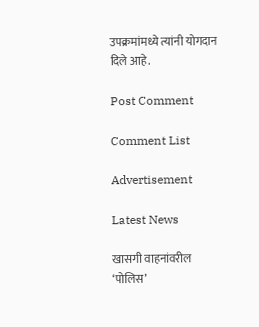उपक्रमांमध्ये त्यांनी योगदान दिले आहे.

Post Comment

Comment List

Advertisement

Latest News

खासगी वाहनांवरील ‘पोलिस’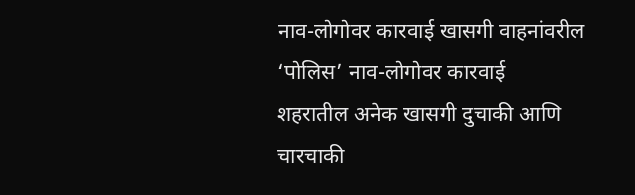नाव-लोगोवर कारवाई खासगी वाहनांवरील ‘पोलिस’ नाव-लोगोवर कारवाई
शहरातील अनेक खासगी दुचाकी आणि चारचाकी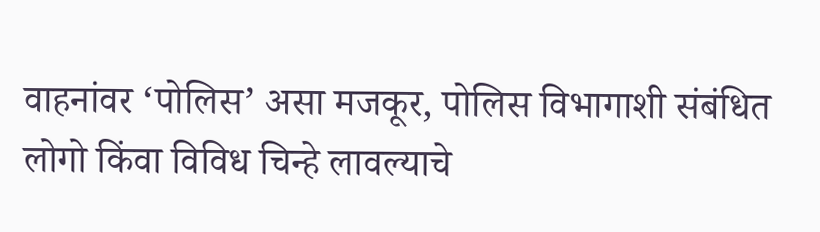वाहनांवर ‘पोलिस’ असा मजकूर, पोलिस विभागाशी संबंधित लोगो किंवा विविध चिन्हे लावल्याचे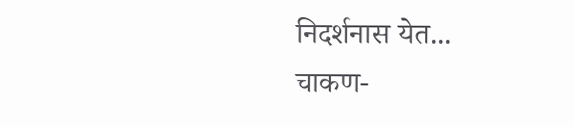निदर्शनास येत...
चाकण-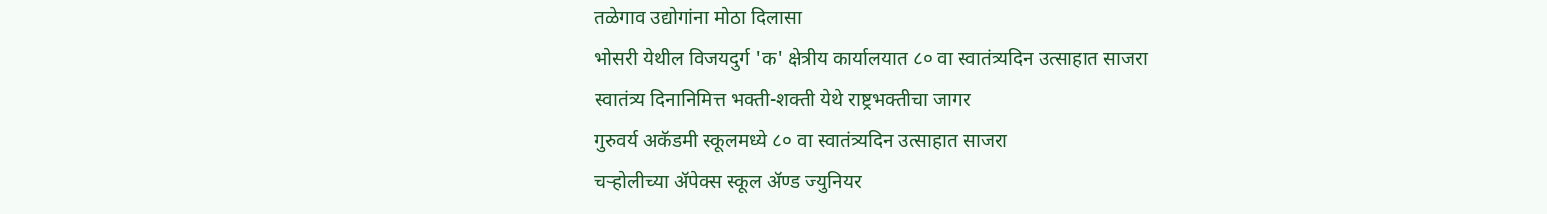तळेगाव उद्योगांना मोठा दिलासा
भोसरी येथील विजयदुर्ग 'क' क्षेत्रीय कार्यालयात ८० वा स्वातंत्र्यदिन उत्साहात साजरा
स्वातंत्र्य दिनानिमित्त भक्ती-शक्ती येथे राष्ट्रभक्तीचा जागर
गुरुवर्य अकॅडमी स्कूलमध्ये ८० वा स्वातंत्र्यदिन उत्साहात साजरा
चऱ्होलीच्या अ‍ॅपेक्स स्कूल अ‍ॅण्ड ज्युनियर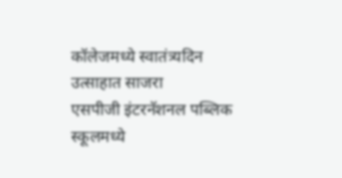कॉलेजमध्ये स्वातंत्र्यदिन उत्साहात साजरा
एसपीजी इंटरनॅशनल पब्लिक स्कूलमध्ये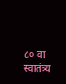८० वा स्वातंत्र्य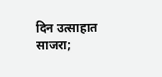दिन उत्साहात साजरा;